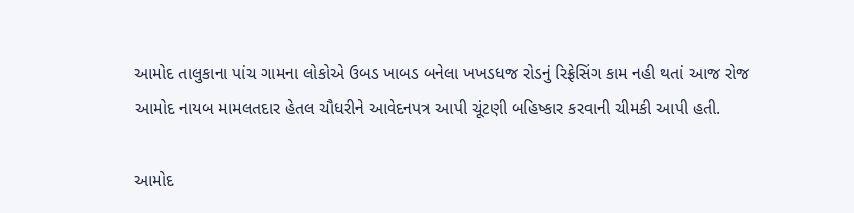આમોદ તાલુકાના પાંચ ગામના લોકોએ ઉબડ ખાબડ બનેલા ખખડધજ રોડનું રિફ્રેસિંગ કામ નહી થતાં આજ રોજ આમોદ નાયબ મામલતદાર હેતલ ચૌધરીને આવેદનપત્ર આપી ચૂંટણી બહિષ્કાર કરવાની ચીમકી આપી હતી.

આમોદ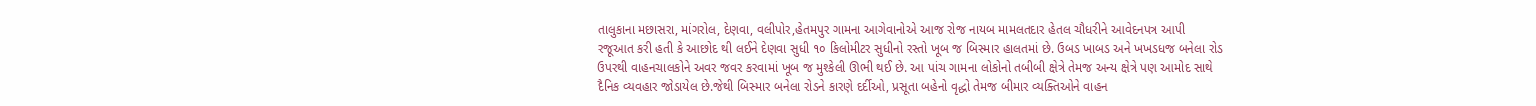તાલુકાના મછાસરા, માંગરોલ, દેણવા, વલીપોર,હેતમપુર ગામના આગેવાનોએ આજ રોજ નાયબ મામલતદાર હેતલ ચૌધરીને આવેદનપત્ર આપી રજૂઆત કરી હતી કે આછોદ થી લઈને દેણવા સુધી ૧૦ કિલોમીટર સુધીનો રસ્તો ખૂબ જ બિસ્માર હાલતમાં છે. ઉબડ ખાબડ અને ખખડધજ બનેલા રોડ ઉપરથી વાહનચાલકોને અવર જવર કરવામાં ખૂબ જ મુશ્કેલી ઊભી થઈ છે. આ પાંચ ગામના લોકોનો તબીબી ક્ષેત્રે તેમજ અન્ય ક્ષેત્રે પણ આમોદ સાથે દૈનિક વ્યવહાર જોડાયેલ છે.જેથી બિસ્માર બનેલા રોડને કારણે દર્દીઓ, પ્રસૂતા બહેનો વૃદ્ધો તેમજ બીમાર વ્યક્તિઓને વાહન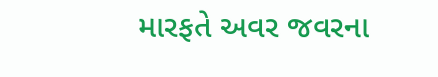મારફતે અવર જવરના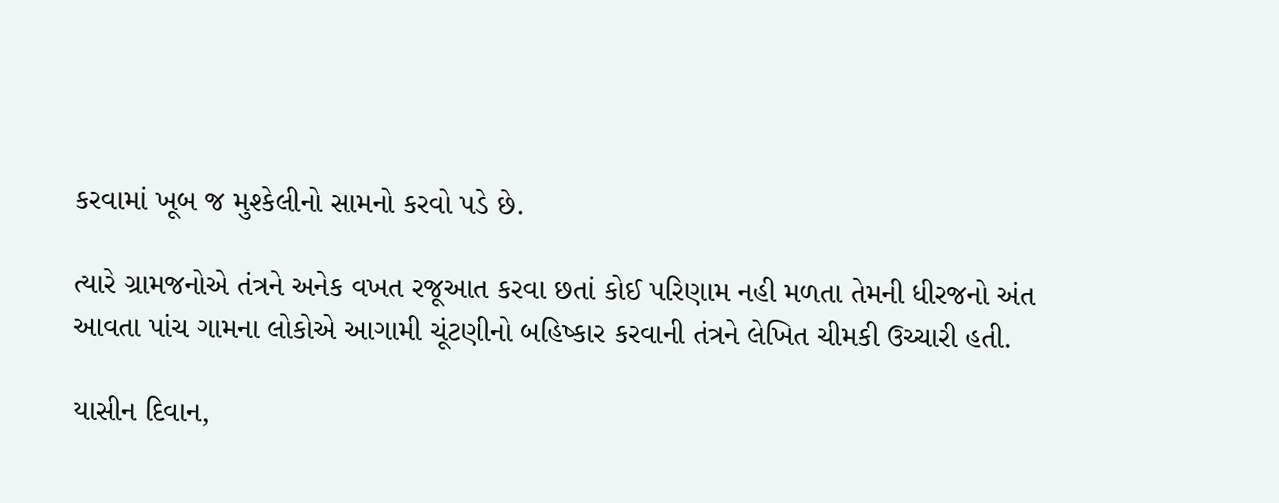કરવામાં ખૂબ જ મુશ્કેલીનો સામનો કરવો પડે છે.

ત્યારે ગ્રામજનોએ તંત્રને અનેક વખત રજૂઆત કરવા છતાં કોઈ પરિણામ નહી મળતા તેમની ધીરજનો અંત આવતા પાંચ ગામના લોકોએ આગામી ચૂંટણીનો બહિષ્કાર કરવાની તંત્રને લેખિત ચીમકી ઉચ્ચારી હતી.

યાસીન દિવાન,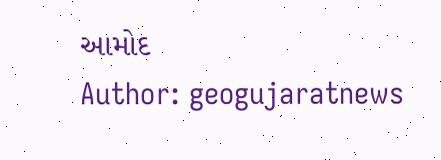આમોદ
Author: geogujaratnews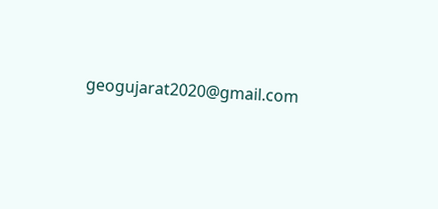geogujarat2020@gmail.com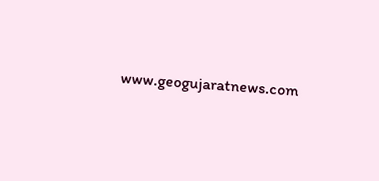www.geogujaratnews.com